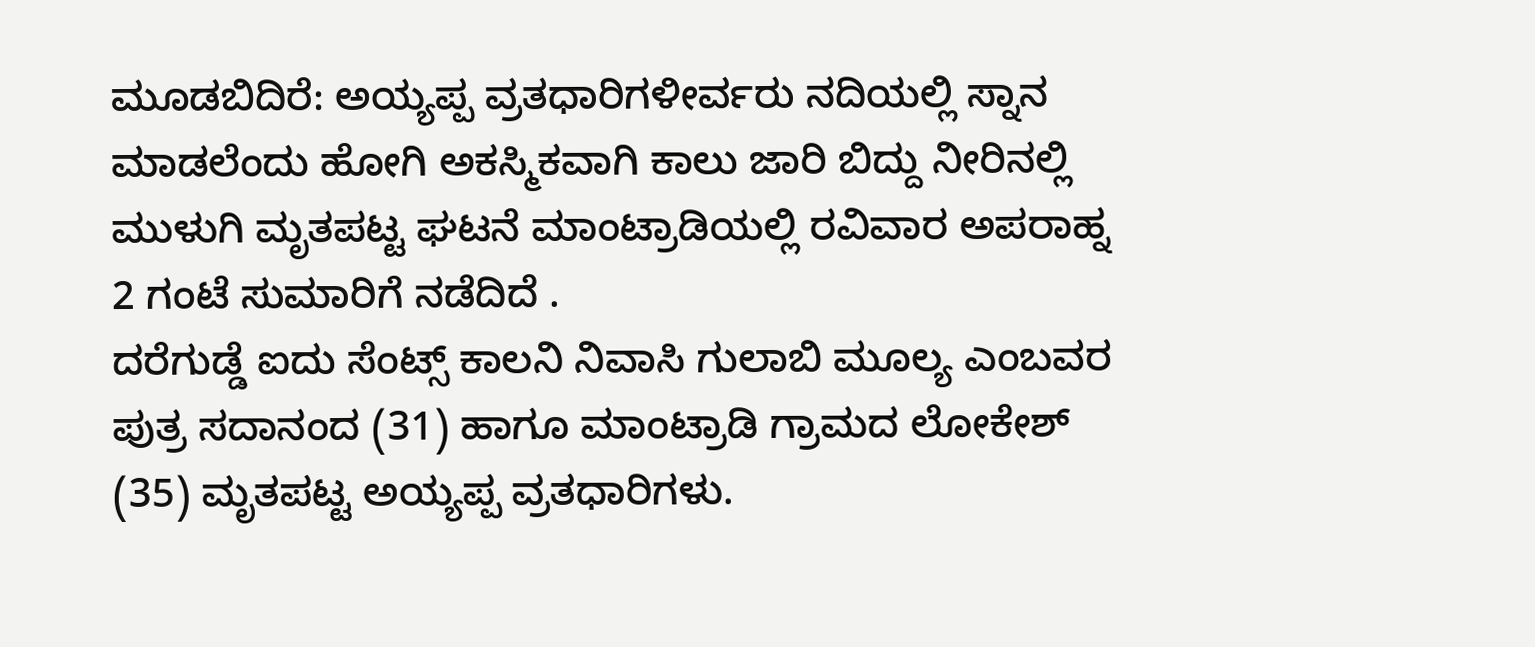ಮೂಡಬಿದಿರೆ: ಅಯ್ಯಪ್ಪ ವ್ರತಧಾರಿಗಳೀರ್ವರು ನದಿಯಲ್ಲಿ ಸ್ನಾನ ಮಾಡಲೆಂದು ಹೋಗಿ ಅಕಸ್ಮಿಕವಾಗಿ ಕಾಲು ಜಾರಿ ಬಿದ್ದು ನೀರಿನಲ್ಲಿ ಮುಳುಗಿ ಮೃತಪಟ್ಟ ಘಟನೆ ಮಾಂಟ್ರಾಡಿಯಲ್ಲಿ ರವಿವಾರ ಅಪರಾಹ್ನ 2 ಗಂಟೆ ಸುಮಾರಿಗೆ ನಡೆದಿದೆ .
ದರೆಗುಡ್ಡೆ ಐದು ಸೆಂಟ್ಸ್ ಕಾಲನಿ ನಿವಾಸಿ ಗುಲಾಬಿ ಮೂಲ್ಯ ಎಂಬವರ ಪುತ್ರ ಸದಾನಂದ (31) ಹಾಗೂ ಮಾಂಟ್ರಾಡಿ ಗ್ರಾಮದ ಲೋಕೇಶ್ (35) ಮೃತಪಟ್ಟ ಅಯ್ಯಪ್ಪ ವ್ರತಧಾರಿಗಳು.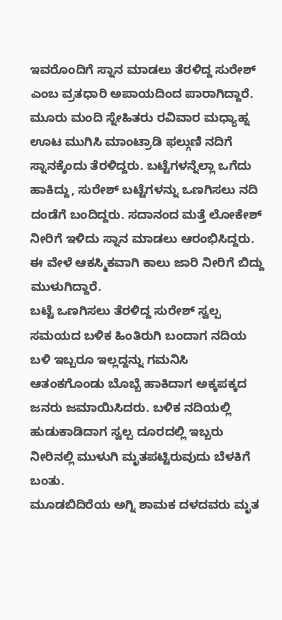ಇವರೊಂದಿಗೆ ಸ್ನಾನ ಮಾಡಲು ತೆರಳಿದ್ದ ಸುರೇಶ್ ಎಂಬ ವ್ರತಧಾರಿ ಅಪಾಯದಿಂದ ಪಾರಾಗಿದ್ದಾರೆ.
ಮೂರು ಮಂದಿ ಸ್ನೇಹಿತರು ರವಿವಾರ ಮಧ್ಯಾಹ್ನ ಊಟ ಮುಗಿಸಿ ಮಾಂಟ್ರಾಡಿ ಫಲ್ಗುಣಿ ನದಿಗೆ ಸ್ನಾನಕ್ಕೆಂದು ತೆರಳಿದ್ದರು. ಬಟ್ಟೆಗಳನ್ನೆಲ್ಲಾ ಒಗೆದು ಹಾಕಿದ್ದು, ಸುರೇಶ್ ಬಟ್ಟೆಗಳನ್ನು ಒಣಗಿಸಲು ನದಿ ದಂಡೆಗೆ ಬಂದಿದ್ದರು. ಸದಾನಂದ ಮತ್ತೆ ಲೋಕೇಶ್ ನೀರಿಗೆ ಇಳಿದು ಸ್ನಾನ ಮಾಡಲು ಆರಂಭಿಸಿದ್ದರು. ಈ ವೇಳೆ ಆಕಸ್ಮಿಕವಾಗಿ ಕಾಲು ಜಾರಿ ನೀರಿಗೆ ಬಿದ್ದು ಮುಳುಗಿದ್ದಾರೆ.
ಬಟ್ಟೆ ಒಣಗಿಸಲು ತೆರಳಿದ್ದ ಸುರೇಶ್ ಸ್ವಲ್ಪ ಸಮಯದ ಬಳಿಕ ಹಿಂತಿರುಗಿ ಬಂದಾಗ ನದಿಯ ಬಳಿ ಇಬ್ಬರೂ ಇಲ್ಲದ್ದನ್ನು ಗಮನಿಸಿ ಆತಂಕಗೊಂಡು ಬೊಬ್ಬೆ ಹಾಕಿದಾಗ ಅಕ್ಕಪಕ್ಕದ ಜನರು ಜಮಾಯಿಸಿದರು. ಬಳಿಕ ನದಿಯಲ್ಲಿ ಹುಡುಕಾಡಿದಾಗ ಸ್ವಲ್ಪ ದೂರದಲ್ಲಿ ಇಬ್ಬರು ನೀರಿನಲ್ಲಿ ಮುಳುಗಿ ಮೃತಪಟ್ಟಿರುವುದು ಬೆಳಕಿಗೆ ಬಂತು.
ಮೂಡಬಿದಿರೆಯ ಅಗ್ನಿ ಶಾಮಕ ದಳದವರು ಮೃತ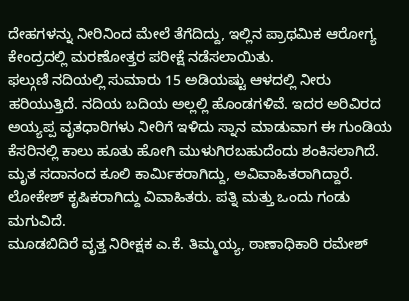ದೇಹಗಳನ್ನು ನೀರಿನಿಂದ ಮೇಲೆ ತೆಗೆದಿದ್ದು, ಇಲ್ಲಿನ ಪ್ರಾಥಮಿಕ ಆರೋಗ್ಯ ಕೇಂದ್ರದಲ್ಲಿ ಮರಣೋತ್ತರ ಪರೀಕ್ಷೆ ನಡೆಸಲಾಯಿತು.
ಫಲ್ಗುಣಿ ನದಿಯಲ್ಲಿ ಸುಮಾರು 15 ಅಡಿಯಷ್ಟು ಆಳದಲ್ಲಿ ನೀರು ಹರಿಯುತ್ತಿದೆ. ನದಿಯ ಬದಿಯ ಅಲ್ಲಲ್ಲಿ ಹೊಂಡಗಳಿವೆ. ಇದರ ಅರಿವಿರದ ಅಯ್ಯಪ್ಪ ವೃತಧಾರಿಗಳು ನೀರಿಗೆ ಇಳಿದು ಸ್ನಾನ ಮಾಡುವಾಗ ಈ ಗುಂಡಿಯ ಕೆಸರಿನಲ್ಲಿ ಕಾಲು ಹೂತು ಹೋಗಿ ಮುಳುಗಿರಬಹುದೆಂದು ಶಂಕಿಸಲಾಗಿದೆ. ಮೃತ ಸದಾನಂದ ಕೂಲಿ ಕಾರ್ಮಿಕರಾಗಿದ್ದು, ಅವಿವಾಹಿತರಾಗಿದ್ದಾರೆ. ಲೋಕೇಶ್ ಕೃಷಿಕರಾಗಿದ್ದು ವಿವಾಹಿತರು. ಪತ್ನಿ ಮತ್ತು ಒಂದು ಗಂಡು ಮಗುವಿದೆ.
ಮೂಡಬಿದಿರೆ ವೃತ್ತ ನಿರೀಕ್ಷಕ ಎ.ಕೆ. ತಿಮ್ಮಯ್ಯ, ಠಾಣಾಧಿಕಾರಿ ರಮೇಶ್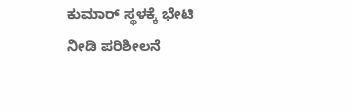ಕುಮಾರ್ ಸ್ಥಳಕ್ಕೆ ಭೇಟಿ ನೀಡಿ ಪರಿಶೀಲನೆ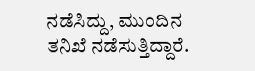ನಡೆಸಿದ್ದು, ಮುಂದಿನ ತನಿಖೆ ನಡೆಸುತ್ತಿದ್ದಾರೆ.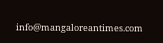info@mangaloreantimes.com